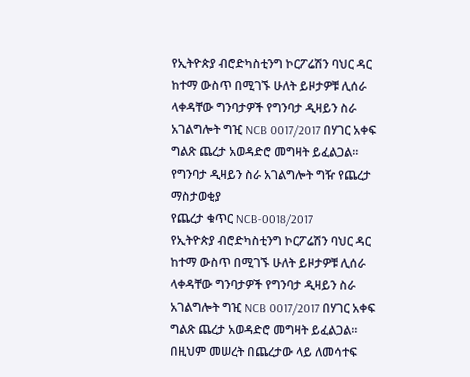የኢትዮጵያ ብሮድካስቲንግ ኮርፖሬሽን ባህር ዳር ከተማ ውስጥ በሚገኙ ሁለት ይዞታዎቹ ሊሰራ ላቀዳቸው ግንባታዎች የግንባታ ዲዛይን ስራ አገልግሎት ግዢ NCB 0017/2017 በሃገር አቀፍ ግልጽ ጨረታ አወዳድሮ መግዛት ይፈልጋል።
የግንባታ ዲዛይን ስራ አገልግሎት ግዥ የጨረታ ማስታወቂያ
የጨረታ ቁጥር NCB-0018/2017
የኢትዮጵያ ብሮድካስቲንግ ኮርፖሬሽን ባህር ዳር ከተማ ውስጥ በሚገኙ ሁለት ይዞታዎቹ ሊሰራ ላቀዳቸው ግንባታዎች የግንባታ ዲዛይን ስራ አገልግሎት ግዢ NCB 0017/2017 በሃገር አቀፍ ግልጽ ጨረታ አወዳድሮ መግዛት ይፈልጋል።
በዚህም መሠረት በጨረታው ላይ ለመሳተፍ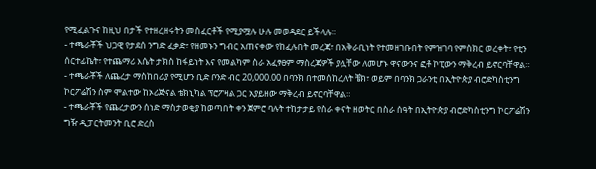የሚፈልጉና ከዚህ በታች የተዘረዘሩትን መስፈርቶች የሚያሟሉ ሁሉ መወዳደር ይችላሉ።
- ተጫራቾች ህጋዊ የታደሰ ንግድ ፈቃድ፣ የዘመኑን ግብር አጠናቀው የከፈሉበት መረጃ፣ በአቅራቢነት የተመዘገቡበት የምዝገባ የምስክር ወረቀት፣ የቲን ሰርተፊኬት፣ የተጨማሪ እሴት ታክስ ከፋይነት እና የመልካም ስራ አፈፃፀም ማስረጃዎች ያሏቸው ለመሆኑ ዋናውንና ፎቶ ኮፒውን ማቅረብ ይኖርባቸዋል።
- ተጫራቾች ለጨረታ ማስከበሪያ የሚሆን ቢድ ቦንድ ብር 20,000.00 በባንክ በተመሰከረለት ቼክ፣ ወይም በባንክ ጋራንቲ በኢትዮጵያ ብሮድካስቲንግ ኮርፖሬሽን ስም ሞልተው ከኦሪጅናል ቴክኒካል ፕሮፖዛል ጋር አያይዘው ማቅረብ ይኖርባቸዋል።
- ተጫራቾች የጨረታውን ሰነድ ማስታወቂያ ከወጣበት ቀን ጀምሮ ባሉት ተከታታይ የስራ ቀናት ዘወትር በስራ ሰዓት በኢትዮጵያ ብሮድካስቲንግ ኮርፖሬሽን ግዥ ዲፓርትመንት ቢሮ ድረስ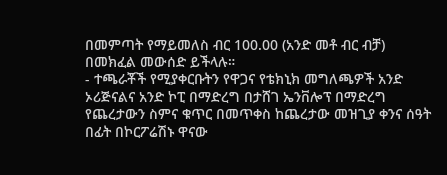በመምጣት የማይመለስ ብር 100.00 (አንድ መቶ ብር ብቻ) በመክፈል መውሰድ ይችላሉ።
- ተጫራቾች የሚያቀርቡትን የዋጋና የቴክኒክ መግለጫዎች አንድ ኦሪጅናልና አንድ ኮፒ በማድረግ በታሸገ ኤንቨሎፕ በማድረግ የጨረታውን ስምና ቁጥር በመጥቀስ ከጨረታው መዝጊያ ቀንና ሰዓት በፊት በኮርፖሬሽኑ ዋናው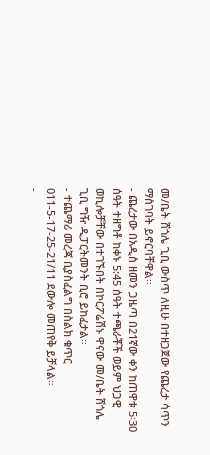መ/ቤት ሸጎሌ ጊቢ ውስጥ ለዚሁ በተዘጋጀው የጨረታ ሳጥን ማስገባት ይኖርባቸዋል።
- ጨረታው በአዲስ ዘመን ጋዜጣ በ21ኛው ቀን ከጠዋቱ 5፡30 ሰዓት ተዘግቶ ከቀኑ 5:45 ሰዓት ተጫራቾች ወይም ህጋዊ ወኪሎቻቸው በተገኙበት በኮርፖሬሽኑ ዋናው መ/ቤት ሸጎሌ ጊቢ ግዥ ዲፓርትመንት ቢሮ ይከፈታል።
- ተጨማሪ መረጃ ቢያስፈልግ በስልክ ቁጥር 011-5-17-25-21/11 ደውሎ መጠየቅ ይቻላል።
-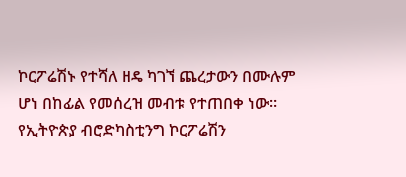ኮርፖሬሽኑ የተሻለ ዘዴ ካገኘ ጨረታውን በሙሉም ሆነ በከፊል የመሰረዝ መብቱ የተጠበቀ ነው።
የኢትዮጵያ ብሮድካስቲንግ ኮርፖሬሽን